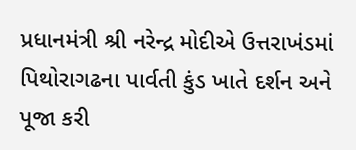પ્રધાનમંત્રી શ્રી નરેન્દ્ર મોદીએ ઉત્તરાખંડમાં પિથોરાગઢના પાર્વતી કુંડ ખાતે દર્શન અને પૂજા કરી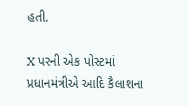હતી.

X પરની એક પોસ્ટમાં પ્રધાનમંત્રીએ આદિ કૈલાશના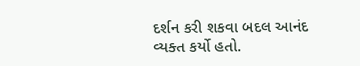દર્શન કરી શકવા બદલ આનંદ વ્યક્ત કર્યો હતો.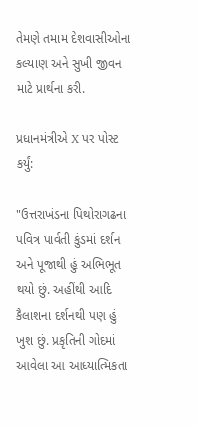તેમણે તમામ દેશવાસીઓના કલ્યાણ અને સુખી જીવન માટે પ્રાર્થના કરી.

પ્રધાનમંત્રીએ X પર પોસ્ટ કર્યું:

"ઉત્તરાખંડના પિથોરાગઢના પવિત્ર પાર્વતી કુંડમાં દર્શન અને પૂજાથી હું અભિભૂત થયો છું. અહીંથી આદિ કૈલાશના દર્શનથી પણ હું ખુશ છું. પ્રકૃતિની ગોદમાં આવેલા આ આધ્યાત્મિકતા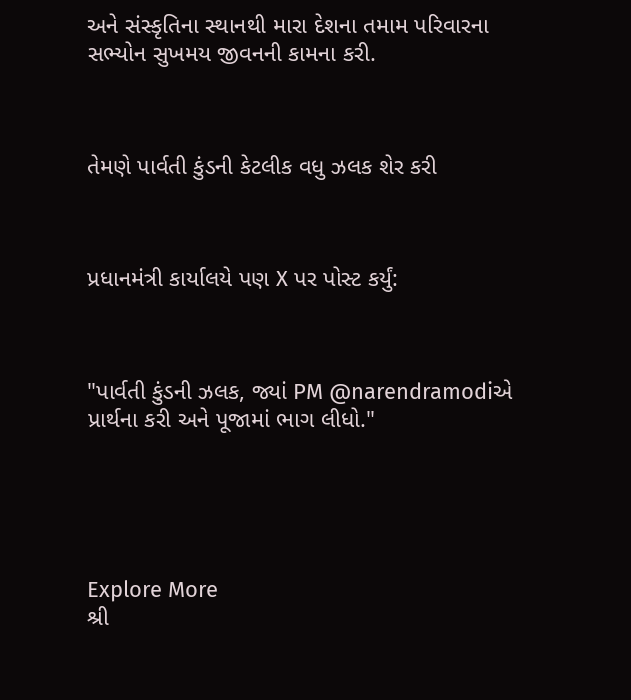અને સંસ્કૃતિના સ્થાનથી મારા દેશના તમામ પરિવારના સભ્યોન સુખમય જીવનની કામના કરી.



તેમણે પાર્વતી કુંડની કેટલીક વધુ ઝલક શેર કરી



પ્રધાનમંત્રી કાર્યાલયે પણ X પર પોસ્ટ કર્યું:



"પાર્વતી કુંડની ઝલક, જ્યાં PM @narendramodiએ પ્રાર્થના કરી અને પૂજામાં ભાગ લીધો."





Explore More
શ્રી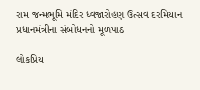રામ જન્મભૂમિ મંદિર ધ્વજારોહણ ઉત્સવ દરમિયાન પ્રધાનમંત્રીના સંબોધનનો મૂળપાઠ

લોકપ્રિય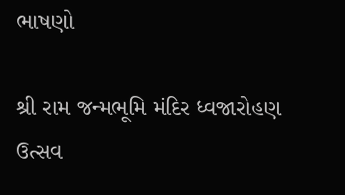ભાષણો

શ્રી રામ જન્મભૂમિ મંદિર ધ્વજારોહણ ઉત્સવ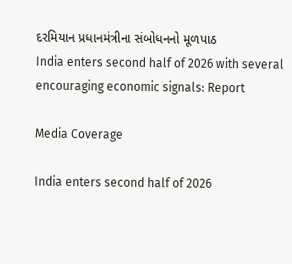દરમિયાન પ્રધાનમંત્રીના સંબોધનનો મૂળપાઠ
India enters second half of 2026 with several encouraging economic signals: Report

Media Coverage

India enters second half of 2026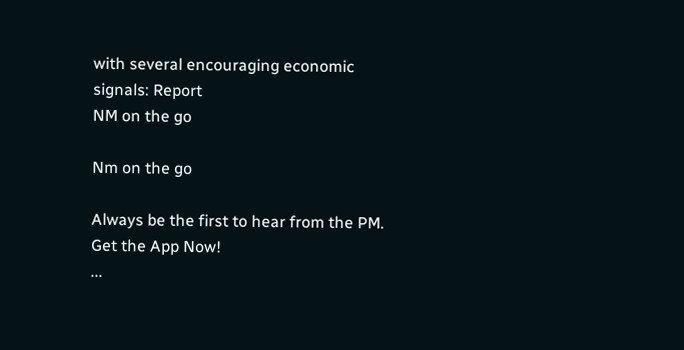with several encouraging economic signals: Report
NM on the go

Nm on the go

Always be the first to hear from the PM. Get the App Now!
...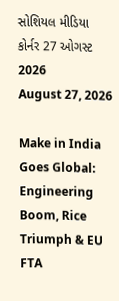સોશિયલ મીડિયા કોર્નર 27 ઓગસ્ટ 2026
August 27, 2026

Make in India Goes Global: Engineering Boom, Rice Triumph & EU FTA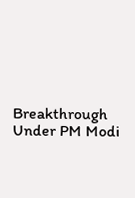Breakthrough Under PM Modi